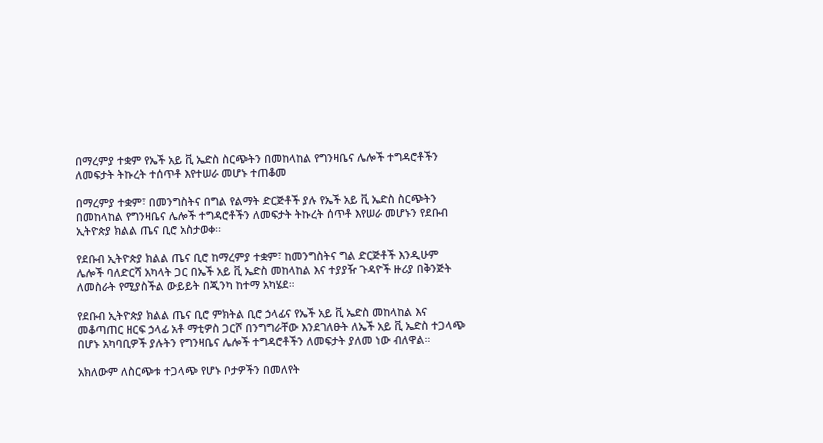በማረምያ ተቋም የኤች አይ ቪ ኤድስ ስርጭትን በመከላከል የግንዛቤና ሌሎች ተግዳሮቶችን ለመፍታት ትኩረት ተሰጥቶ እየተሠራ መሆኑ ተጠቆመ

በማረምያ ተቋም፣ በመንግስትና በግል የልማት ድርጅቶች ያሉ የኤች አይ ቪ ኤድስ ስርጭትን በመከላከል የግንዛቤና ሌሎች ተግዳሮቶችን ለመፍታት ትኩረት ሰጥቶ እየሠራ መሆኑን የደቡብ ኢትዮጵያ ክልል ጤና ቢሮ አስታወቀ፡፡

የደቡብ ኢትዮጵያ ክልል ጤና ቢሮ ከማረምያ ተቋም፣ ከመንግስትና ግል ድርጅቶች እንዲሁም ሌሎች ባለድርሻ አካላት ጋር በኤች አይ ቪ ኤድስ መከላከል እና ተያያዥ ጉዳዮች ዙሪያ በቅንጅት ለመስራት የሚያስችል ውይይት በጂንካ ከተማ አካሄደ።

የደቡብ ኢትዮጵያ ክልል ጤና ቢሮ ምክትል ቢሮ ኃላፊና የኤች አይ ቪ ኤድስ መከላከል እና መቆጣጠር ዘርፍ ኃላፊ አቶ ማቲዎስ ጋርሾ በንግግራቸው እንደገለፁት ለኤች አይ ቪ ኤድስ ተጋላጭ በሆኑ አካባቢዎች ያሉትን የግንዛቤና ሌሎች ተግዳሮቶችን ለመፍታት ያለመ ነው ብለዋል።

አክለውም ለስርጭቱ ተጋላጭ የሆኑ ቦታዎችን በመለየት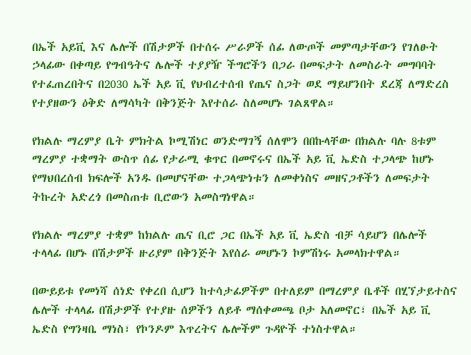በኤች አይቪ እና ሌሎች በሽታዎች በተሰሩ ሥራዎች ሰፊ ለውጦች መምጣታቸውን የገለፁት ኃላፊው በቀጣይ የግብዓትና ሌሎች ተያያዥ ችግሮችን በጋራ በመፍታት ለመስራት መግባባት የተፈጠረበትና በ2030 ኤች አይ ቪ የህብረተሰብ የጤና ስጋት ወደ ማይሆንበት ደረጃ ለማድረስ የተያዘውን ዕቅድ ለማሳካት በቅንጅት እየተሰራ ስለመሆኑ ገልጸዋል።

የክልሉ ማረምያ ቤት ምክትል ኮሚሽነር ወንድማገኝ ሰለሞን በበኩላቸው በክልሉ ባሉ 8ቱም ማረምያ ተቋማት ውስጥ ሰፊ የታራሚ ቁጥር በመኖሩና በኤች አይ ቪ ኤድስ ተጋላጭ ከሆኑ የማህበረሰብ ክፍሎች አንዱ በመሆናቸው ተጋላጭነቱን ለመቀነስና መዘናጋቶችን ለመፍታት ትኩረት አድረጎ በመስጠቱ ቢሮውን አመስግነዋል።

የክልሉ ማረምያ ተቋም ከክልሉ ጤና ቢሮ ጋር በኤች አይ ቪ ኤድስ ብቻ ሳይሆን በሌሎች ተላላፊ በሆኑ በሽታዎች ዙሪያም በቅንጅት እየሰራ መሆኑን ኮምሽነሩ አመላክተዋል።

በውይይቱ የመነሻ ሰነድ የቀረበ ሲሆን ከተሳታፊዎችም በተለይም በማረምያ ቤቶች በሂኘታይተስና ሌሎች ተላላፊ በሽታዎች የተያዙ ሰዎችን ለይቶ ማሰቀመጫ ቦታ አለመኖር፣ በኤች አይ ቪ ኤድስ የግንዛቤ ማነስ፣ የኮንዶም እጥረትና ሌሎችም ጉዳዮች ተነስተዋል።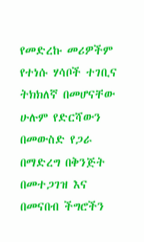የመድረኩ መሪዎችም የተነሱ ሃሳቦች ተገቢና ትክክለኛ በመሆናቸው ሁሉም የድርሻውን በመውስድ የጋራ በማድረግ በቅንጅት በመተጋገዝ እና በመናበብ ችግሮችን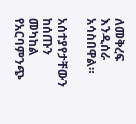ለመቅረፍ እንዲሰራ አሳስበዋል።

አሰተያየታቸውን ከሰጡን መካከል የአርባምንጭ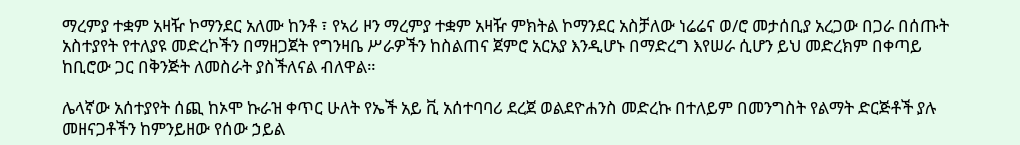ማረምያ ተቋም አዛዥ ኮማንደር አለሙ ከንቶ ፣ የኣሪ ዞን ማረምያ ተቋም አዛዥ ምክትል ኮማንደር አስቻለው ነሬሬና ወ/ሮ መታሰቢያ አረጋው በጋራ በሰጡት አስተያየት የተለያዩ መድረኮችን በማዘጋጀት የግንዛቤ ሥራዎችን ከስልጠና ጀምሮ አርአያ እንዲሆኑ በማድረግ እየሠራ ሲሆን ይህ መድረክም በቀጣይ ከቢሮው ጋር በቅንጅት ለመስራት ያስችለናል ብለዋል።

ሌላኛው አሰተያየት ሰጪ ከኦሞ ኩራዝ ቀጥር ሁለት የኤች አይ ቪ አሰተባባሪ ደረጀ ወልደዮሐንስ መድረኩ በተለይም በመንግስት የልማት ድርጅቶች ያሉ መዘናጋቶችን ከምንይዘው የሰው ኃይል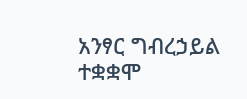አንፃር ግብረኃይል ተቋቋሞ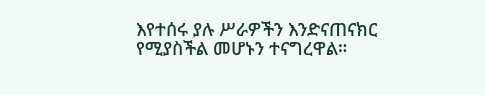እየተሰሩ ያሉ ሥራዎችን እንድናጠናክር የሚያስችል መሆኑን ተናግረዋል።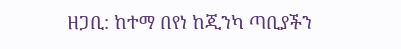ዘጋቢ: ከተማ በየነ ከጂንካ ጣቢያችን